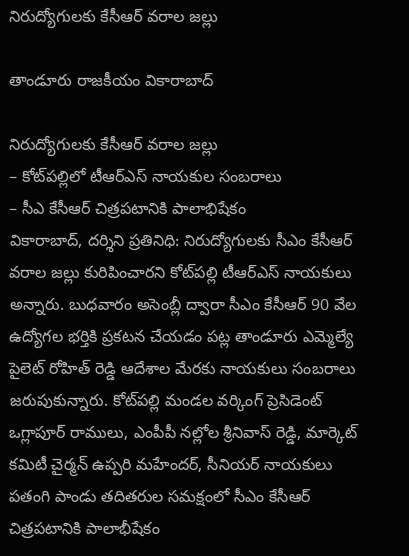నిరుద్యోగుల‌కు కేసీఆర్ వ‌రాల జ‌ల్లు

తాండూరు రాజకీయం వికారాబాద్

నిరుద్యోగుల‌కు కేసీఆర్ వ‌రాల జ‌ల్లు
– కోట్‌ప‌ల్లిలో టీఆర్ఎస్ నాయకుల సంబ‌రాలు
– సీఎ కేసీఆర్ చిత్ర‌ప‌టానికి పాలాభిషేకం
వికారాబాద్‌, ద‌ర్శిని ప్ర‌తినిధి: నిరుద్యోగుల‌కు సీఎం కేసీఆర్ వ‌రాల జ‌ల్లు కురిపించార‌ని కోట్‌ప‌ల్లి టీఆర్ఎస్ నాయ‌కులు అన్నారు. బుధ‌వారం అసెంబ్లీ ద్వారా సీఎం కేసీఆర్ 90 వేల ఉద్యోగ‌ల భ‌ర్తికి ప్ర‌క‌ట‌న చేయ‌డం ప‌ట్ల తాండూరు ఎమ్మెల్యే పైలెట్ రోహిత్ రెడ్డి ఆదేశాల మేర‌కు నాయ‌కులు సంబ‌రాలు జ‌రుపుకున్నారు. కోట్‌పల్లి మండల వర్కింగ్ ప్రెసిడెంట్ ఒగ్లాపూర్ రాములు, ఎంపీపీ నల్లోల శ్రీనివాస్ రెడ్డి, మార్కెట్ కమిటీ చైర్మన్ ఉప్పరి మహేందర్, సీనియర్ నాయకులు పతంగి పాండు త‌దిత‌రుల స‌మ‌క్షంలో సీఎం కేసీఆర్ చిత్ర‌ప‌టానికి పాలాభీషేకం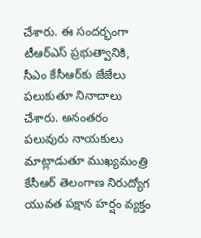చేశారు. ఈ సంద‌ర్భంగా టీఆర్ఎస్ ప్ర‌భుత్వానికి, సీఎం కేసీఆర్‌కు జేజేలు ప‌లుకుతూ నినాదాలు చేశారు. అనంత‌రం ప‌లువురు నాయ‌కులు మాట్లాడుతూ ముఖ్యమంత్రి కేసీఆర్ తెలంగాణ నిరుద్యోగ యువత పక్షాన హర్షం వ్యక్తం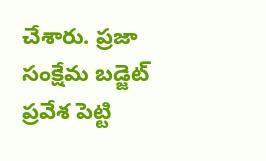చేశారు. ప్రజా సంక్షేమ బడ్జెట్ ప్రవేశ పెట్టి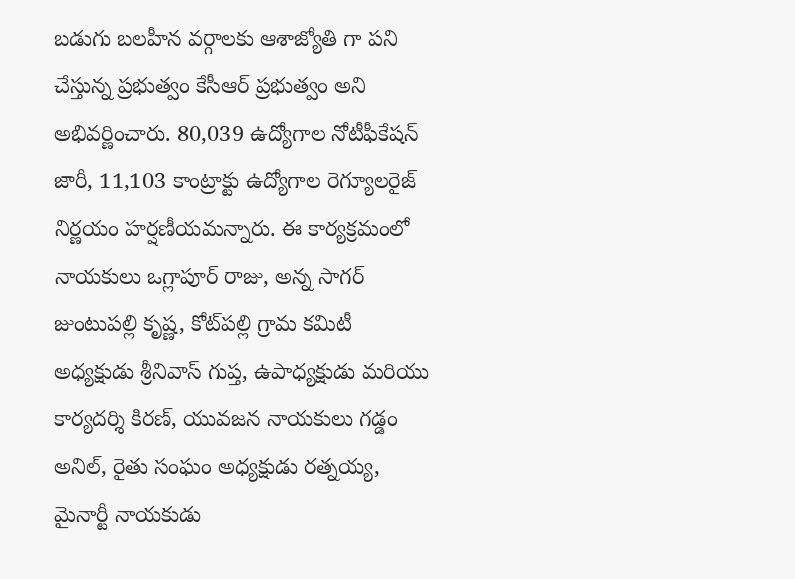బడుగు బలహీన వర్గాలకు ఆశాజ్యోతి గా పని చేస్తున్న ప్రభుత్వం కేసీఆర్ ప్రభుత్వం అని అభివర్ణించారు. 80,039 ఉద్యోగాల నోటీఫీకేష‌న్ జారీ, 11,103 కాంట్రాక్టు ఉద్యోగాల రెగ్యూల‌రైజ్ నిర్ణ‌యం హ‌ర్ష‌ణీయ‌మ‌న్నారు. ఈ కార్యక్రమంలో నాయ‌కులు ఒగ్లాపూర్ రాజు, అన్న సాగర్ జుంటుపల్లి కృష్ణ, కోట్‌ప‌ల్లి గ్రామ కమిటీ అధ్యక్షుడు శ్రీనివాస్ గుప్త, ఉపాధ్యక్షుడు మరియు కార్యదర్శి కిరణ్, యువజన నాయకులు గడ్డం అనిల్, రైతు సంఘం అధ్యక్షుడు రత్నయ్య, మైనార్టీ నాయకుడు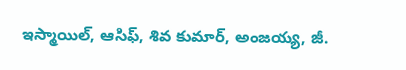ఇస్మాయిల్, ఆసిఫ్, శివ కుమార్, అంజయ్య, జీ.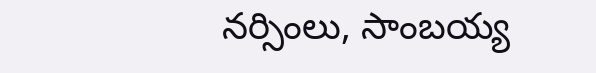నర్సింలు, సాంబయ్య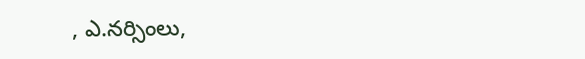, ఎ.నర్సింలు,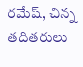రమేష్, చిన్న‌ తదితరులు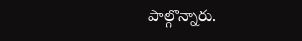పాల్గొన్నారు.